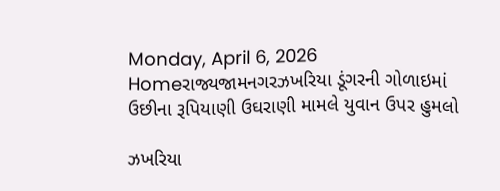Monday, April 6, 2026
Homeરાજ્યજામનગરઝખરિયા ડૂંગરની ગોળાઇમાં ઉછીના રૂપિયાણી ઉઘરાણી મામલે યુવાન ઉપર હુમલો

ઝખરિયા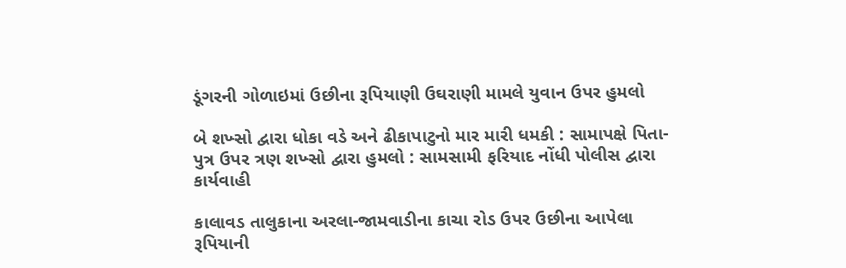ડૂંગરની ગોળાઇમાં ઉછીના રૂપિયાણી ઉઘરાણી મામલે યુવાન ઉપર હુમલો

બે શખ્સો દ્વારા ધોકા વડે અને ઢીકાપાટુનો માર મારી ધમકી : સામાપક્ષે પિતા-પુત્ર ઉપર ત્રણ શખ્સો દ્વારા હુમલો : સામસામી ફરિયાદ નોંધી પોલીસ દ્વારા કાર્યવાહી

કાલાવડ તાલુકાના અરલા-જામવાડીના કાચા રોડ ઉપર ઉછીના આપેલા રૂપિયાની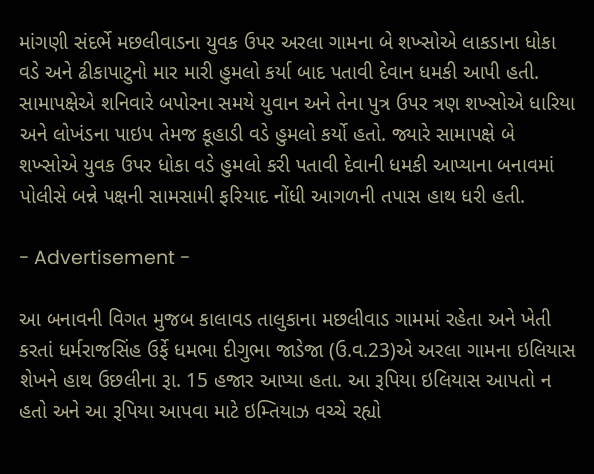માંગણી સંદર્ભે મછલીવાડના યુવક ઉપર અરલા ગામના બે શખ્સોએ લાકડાના ધોકા વડે અને ઢીકાપાટુનો માર મારી હુમલો કર્યા બાદ પતાવી દેવાન ધમકી આપી હતી. સામાપક્ષેએ શનિવારે બપોરના સમયે યુવાન અને તેના પુત્ર ઉપર ત્રણ શખ્સોએ ધારિયા અને લોખંડના પાઇપ તેમજ કૂહાડી વડે હુમલો કર્યો હતો. જ્યારે સામાપક્ષે બે શખ્સોએ યુવક ઉપર ધોકા વડે હુમલો કરી પતાવી દેવાની ધમકી આપ્યાના બનાવમાં પોલીસે બન્ને પક્ષની સામસામી ફરિયાદ નોંધી આગળની તપાસ હાથ ધરી હતી.

- Advertisement -

આ બનાવની વિગત મુજબ કાલાવડ તાલુકાના મછલીવાડ ગામમાં રહેતા અને ખેતી કરતાં ધર્મરાજસિંહ ઉર્ફે ધમભા દીગુભા જાડેજા (ઉ.વ.23)એ અરલા ગામના ઇલિયાસ શેખને હાથ ઉછલીના રૂા. 15 હજાર આપ્યા હતા. આ રૂપિયા ઇલિયાસ આપતો ન હતો અને આ રૂપિયા આપવા માટે ઇમ્તિયાઝ વચ્ચે રહ્યો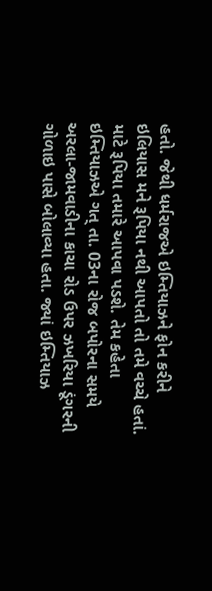હતો. જેથી ધર્મરાજએ ઇમ્તિયાઝને ફોન કરીને ઇલિયાસ મને રૂપિયા નથી આપતો તો તમે વચ્ચે હતાં. માટે રૂપિયા તમારે આપવા પડશે. તેમ કહેતા ઇમ્તિયાઝએ ગત્ તા. 03ના રોજ બપોરના સમયે અરલા-જામવાડીના કાચા રોડ ઉપર ઝખરિયા ડૂંગરની ગોળાઇ પાસે બોલાવ્યા હતા. જ્યાં ઇમ્તિયાઝ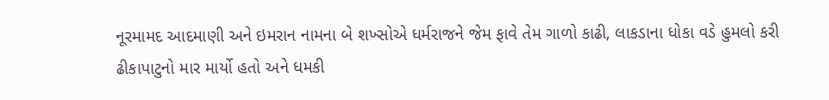નૂરમામદ આદમાણી અને ઇમરાન નામના બે શખ્સોએ ધર્મરાજને જેમ ફાવે તેમ ગાળો કાઢી, લાકડાના ધોકા વડે હુમલો કરી ઢીકાપાટુનો માર માર્યો હતો અને ધમકી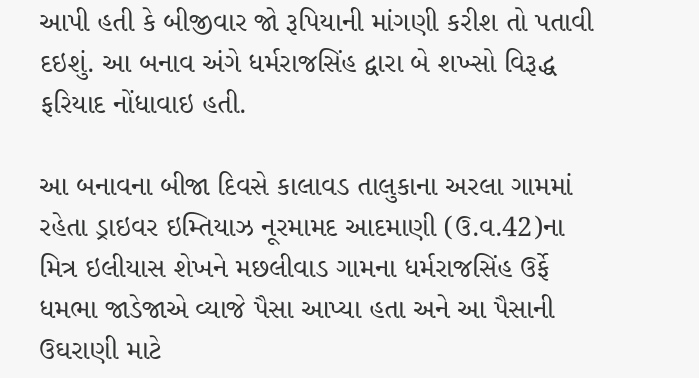આપી હતી કે બીજીવાર જો રૂપિયાની માંગણી કરીશ તો પતાવી દઇશું. આ બનાવ અંગે ધર્મરાજસિંહ દ્વારા બે શખ્સો વિરૂદ્ધ ફરિયાદ નોંધાવાઇ હતી.

આ બનાવના બીજા દિવસે કાલાવડ તાલુકાના અરલા ગામમાં રહેતા ડ્રાઇવર ઇમ્તિયાઝ નૂરમામદ આદમાણી (ઉ.વ.42)ના મિત્ર ઇલીયાસ શેખને મછલીવાડ ગામના ધર્મરાજસિંહ ઉર્ફે ધમભા જાડેજાએ વ્યાજે પૈસા આપ્યા હતા અને આ પૈસાની ઉઘરાણી માટે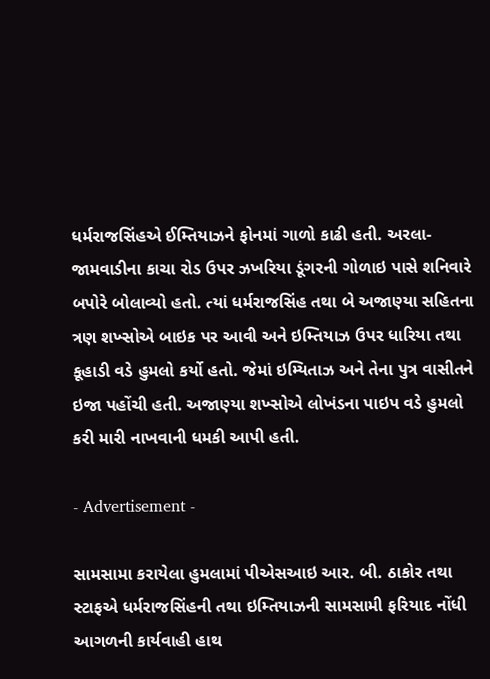ધર્મરાજસિંહએ ઈમ્તિયાઝને ફોનમાં ગાળો કાઢી હતી. અરલા-જામવાડીના કાચા રોડ ઉપર ઝખરિયા ડૂંગરની ગોળાઇ પાસે શનિવારે બપોરે બોલાવ્યો હતો. ત્યાં ધર્મરાજસિંહ તથા બે અજાણ્યા સહિતના ત્રણ શખ્સોએ બાઇક પર આવી અને ઇમ્તિયાઝ ઉપર ધારિયા તથા કૂહાડી વડે હુમલો કર્યો હતો. જેમાં ઇમ્યિતાઝ અને તેના પુત્ર વાસીતને ઇજા પહોંચી હતી. અજાણ્યા શખ્સોએ લોખંડના પાઇપ વડે હુમલો કરી મારી નાખવાની ધમકી આપી હતી.

- Advertisement -

સામસામા કરાયેલા હુમલામાં પીએસઆઇ આર. બી. ઠાકોર તથા સ્ટાફએ ધર્મરાજસિંહની તથા ઇમ્તિયાઝની સામસામી ફરિયાદ નોંધી આગળની કાર્યવાહી હાથ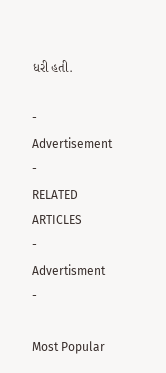ધરી હતી.

- Advertisement -
RELATED ARTICLES
- Advertisment -

Most Popular